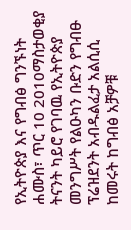የኢትዮጵያ እና የግብፅ ግንኙነት
ሐሙስ፣ ጥር 10 2010ማስታወቂያ
ትናንት ካይሮ የገባዉ የኢትዮጵያ መንግሥት የልዑካን ቡድን የግብፁ ፕሬዝደንት አብዱልፈታ አልሲሲ ከመሩት ከግብፅ አቻዎቹ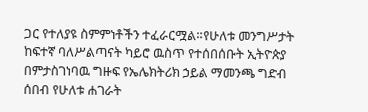ጋር የተለያዩ ስምምነቶችን ተፈራርሟል።የሁለቱ መንግሥታት ከፍተኛ ባለሥልጣናት ካይሮ ዉስጥ የተሰበሰቡት ኢትዮጵያ በምታስገነባዉ ግዙፍ የኤሌክትሪክ ኃይል ማመንጫ ግድብ ሰበብ የሁለቱ ሐገራት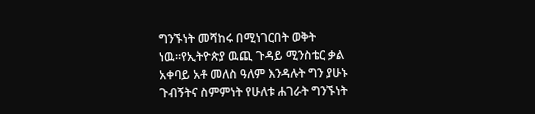ግንኙነት መሻከሩ በሚነገርበት ወቅት ነዉ።የኢትዮጵያ ዉጪ ጉዳይ ሚንስቴር ቃል አቀባይ አቶ መለስ ዓለም እንዳሉት ግን ያሁኑ ጉብኝትና ስምምነት የሁለቱ ሐገራት ግንኙነት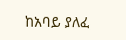ከአባይ ያለፈ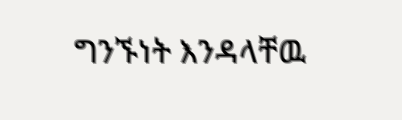ግንኙነት እንዳላቸዉ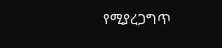የሚያረጋግጥ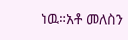ነዉ።አቶ መለስን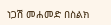ነጋሽ መሐመድ በስልክ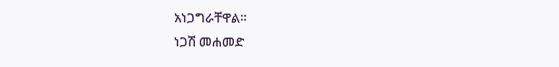አነጋግራቸዋል።
ነጋሽ መሐመድ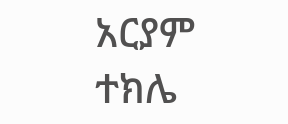አርያም ተክሌ